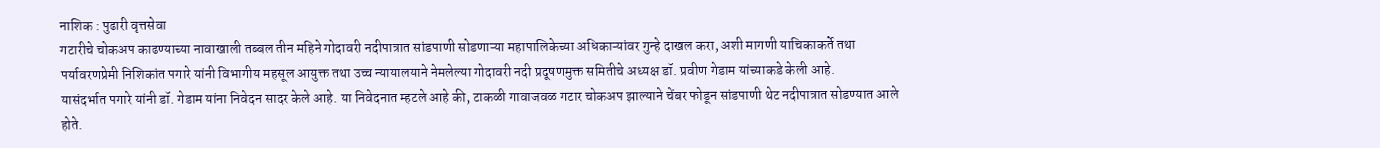नाशिक : पुढारी वृत्तसेवा
गटारीचे चोकअप काढण्याच्या नावाखाली तब्बल तीन महिने गोदावरी नदीपात्रात सांडपाणी सोडणाऱ्या महापालिकेच्या अधिकाऱ्यांवर गुन्हे दाखल करा, अशी मागणी याचिकाकर्ते तथा पर्यावरणप्रेमी निशिकांत पगारे यांनी विभागीय महसूल आयुक्त तथा उच्च न्यायालयाने नेमलेल्या गोदावरी नदी प्रदूषणमुक्त समितीचे अध्यक्ष डॉ. प्रवीण गेडाम यांच्याकडे केली आहे.
यासंदर्भात पगारे यांनी डॉ. गेडाम यांना निवेदन सादर केले आहे. या निवेदनात म्हटले आहे की, टाकळी गावाजवळ गटार चोकअप झाल्याने चेंबर फोडून सांडपाणी थेट नदीपात्रात सोडण्यात आले होते.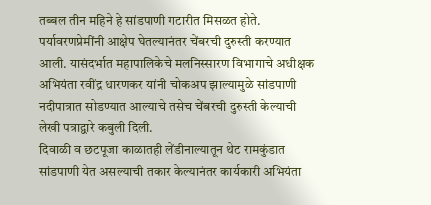तब्बल तीन महिने हे सांडपाणी गटारीत मिसळत होते. पर्यावरणप्रेमींनी आक्षेप घेतल्यानंतर चेंबरची दुरुस्ती करण्यात आली. यासंदर्भात महापालिकेचे मलनिस्सारण विभागाचे अधीक्षक अभियंता रवींद्र धारणकर यांनी चोकअप झाल्यामुळे सांडपाणी नदीपात्रात सोडण्यात आल्याचे तसेच चेंबरची दुरुस्ती केल्याची लेखी पत्राद्वारे कबुली दिली.
दिवाळी व छटपूजा काळातही लेंडीनाल्यातून थेट रामकुंडात सांडपाणी येत असल्याची तकार केल्यानंतर कार्यकारी अभियंता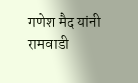गणेश मैद यांनी रामवाडी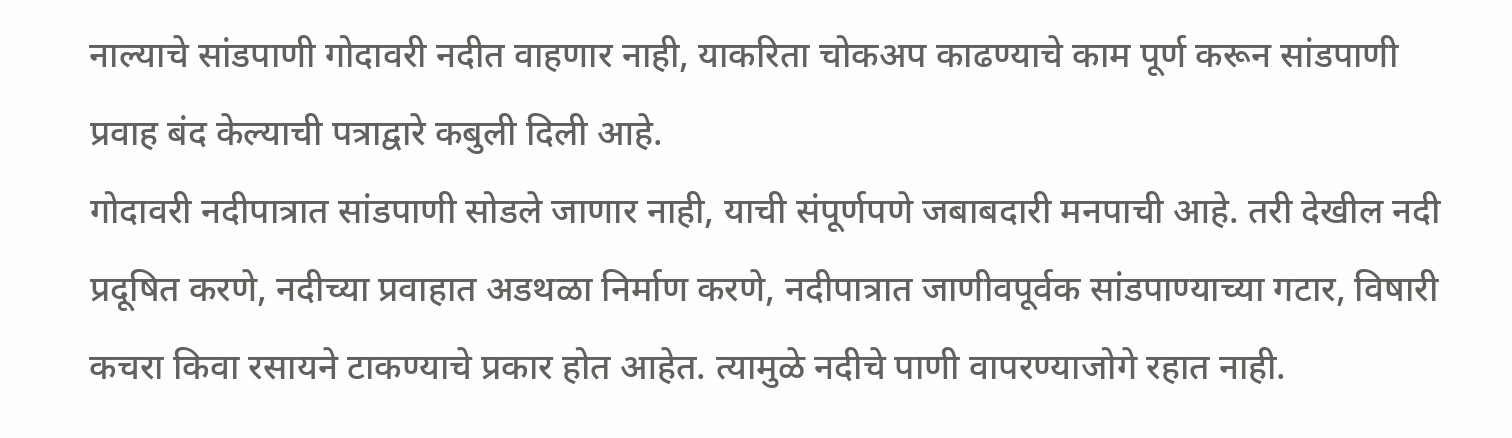नाल्याचे सांडपाणी गोदावरी नदीत वाहणार नाही, याकरिता चोकअप काढण्याचे काम पूर्ण करून सांडपाणी प्रवाह बंद केल्याची पत्राद्वारे कबुली दिली आहे.
गोदावरी नदीपात्रात सांडपाणी सोडले जाणार नाही, याची संपूर्णपणे जबाबदारी मनपाची आहे. तरी देखील नदी प्रदूषित करणे, नदीच्या प्रवाहात अडथळा निर्माण करणे, नदीपात्रात जाणीवपूर्वक सांडपाण्याच्या गटार, विषारी कचरा किवा रसायने टाकण्याचे प्रकार होत आहेत. त्यामुळे नदीचे पाणी वापरण्याजोगे रहात नाही.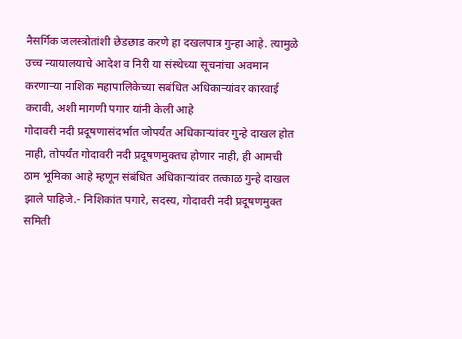नैसर्गिक जलस्त्रोतांशी छेडछाड करणे हा दखलपात्र गुन्हा आहे. त्यामुळे उच्च न्यायालयाचे आदेश व निरी या संस्थेच्या सूचनांचा अवमान करणाऱ्या नाशिक महापालिकेच्या सबंधित अधिकाऱ्यांवर कारवाई करावी, अशी मागणी पगार यांनी केली आहे
गोदावरी नदी प्रदूषणासंदर्भात जोपर्यंत अधिकाऱ्यांवर गुन्हे दाखल होत नाही, तोपर्यंत गोदावरी नदी प्रदूषणमुक्तच होणार नाही, ही आमची ठाम भूमिका आहे म्हणून संबंधित अधिकाऱ्यांवर तत्काळ गुन्हे दाखल झाले पाहिजे.- निशिकांत पगारे, सदस्य, गोदावरी नदी प्रदूषणमुक्त समिती